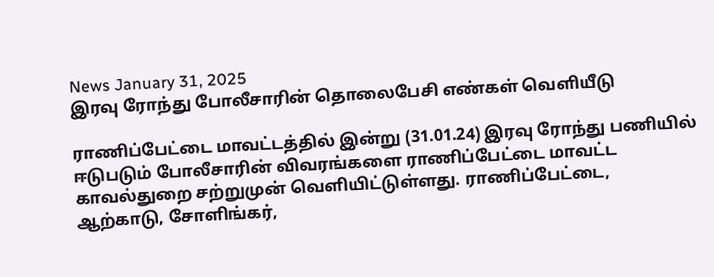News January 31, 2025
இரவு ரோந்து போலீசாரின் தொலைபேசி எண்கள் வெளியீடு

ராணிப்பேட்டை மாவட்டத்தில் இன்று (31.01.24) இரவு ரோந்து பணியில் ஈடுபடும் போலீசாரின் விவரங்களை ராணிப்பேட்டை மாவட்ட காவல்துறை சற்றுமுன் வெளியிட்டுள்ளது. ராணிப்பேட்டை, ஆற்காடு, சோளிங்கர்,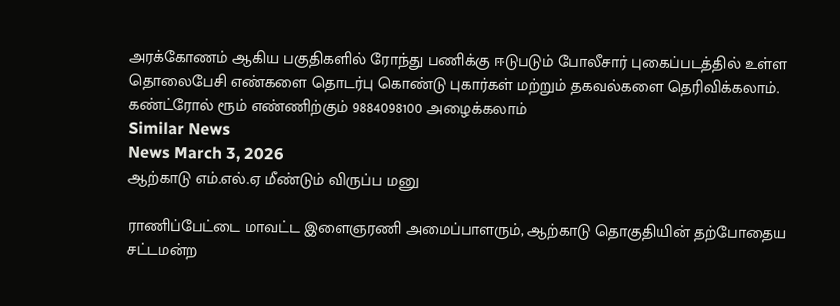அரக்கோணம் ஆகிய பகுதிகளில் ரோந்து பணிக்கு ஈடுபடும் போலீசார் புகைப்படத்தில் உள்ள தொலைபேசி எண்களை தொடர்பு கொண்டு புகார்கள் மற்றும் தகவல்களை தெரிவிக்கலாம். கண்ட்ரோல் ரூம் எண்ணிற்கும் 9884098100 அழைக்கலாம்
Similar News
News March 3, 2026
ஆற்காடு எம்.எல்.ஏ மீண்டும் விருப்ப மனு

ராணிப்பேட்டை மாவட்ட இளைஞரணி அமைப்பாளரும், ஆற்காடு தொகுதியின் தற்போதைய சட்டமன்ற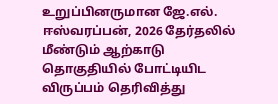உறுப்பினருமான ஜே.எல். ஈஸ்வரப்பன், 2026 தேர்தலில் மீண்டும் ஆற்காடு தொகுதியில் போட்டியிட விருப்பம் தெரிவித்து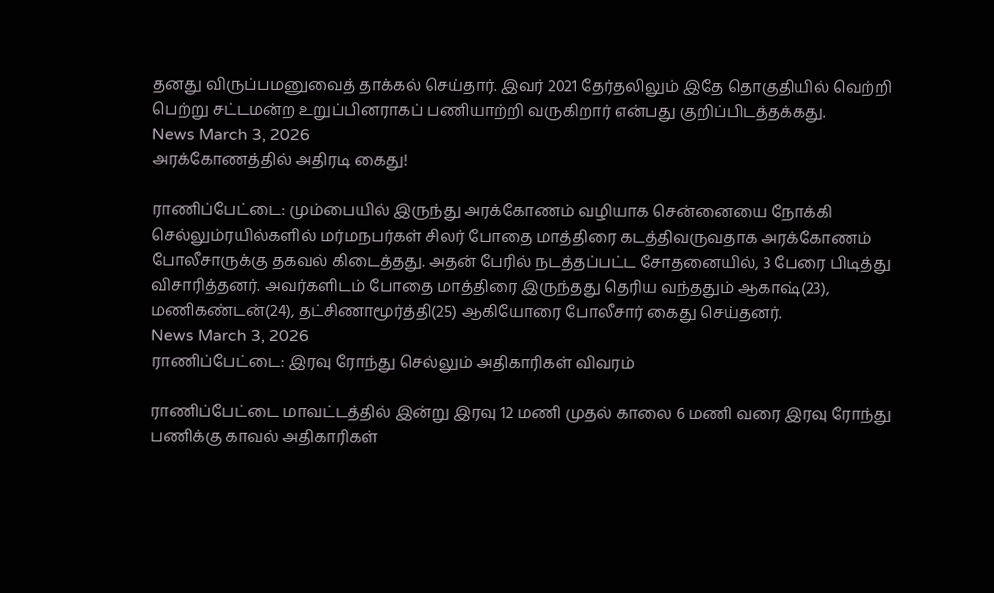தனது விருப்பமனுவைத் தாக்கல் செய்தார். இவர் 2021 தேர்தலிலும் இதே தொகுதியில் வெற்றி பெற்று சட்டமன்ற உறுப்பினராகப் பணியாற்றி வருகிறார் என்பது குறிப்பிடத்தக்கது.
News March 3, 2026
அரக்கோணத்தில் அதிரடி கைது!

ராணிப்பேட்டை: மும்பையில் இருந்து அரக்கோணம் வழியாக சென்னையை நோக்கி செல்லும்ரயில்களில் மர்மநபர்கள் சிலர் போதை மாத்திரை கடத்திவருவதாக அரக்கோணம் போலீசாருக்கு தகவல் கிடைத்தது. அதன் பேரில் நடத்தப்பட்ட சோதனையில், 3 பேரை பிடித்து விசாரித்தனர். அவர்களிடம் போதை மாத்திரை இருந்தது தெரிய வந்ததும் ஆகாஷ்(23), மணிகண்டன்(24), தட்சிணாமூர்த்தி(25) ஆகியோரை போலீசார் கைது செய்தனர்.
News March 3, 2026
ராணிப்பேட்டை: இரவு ரோந்து செல்லும் அதிகாரிகள் விவரம்

ராணிப்பேட்டை மாவட்டத்தில் இன்று இரவு 12 மணி முதல் காலை 6 மணி வரை இரவு ரோந்து பணிக்கு காவல் அதிகாரிகள்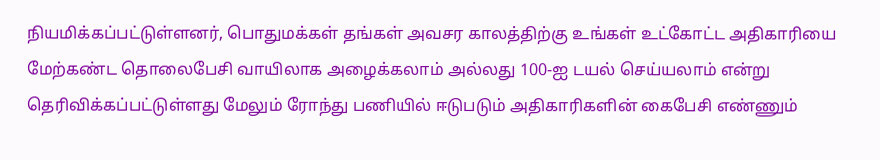நியமிக்கப்பட்டுள்ளனர், பொதுமக்கள் தங்கள் அவசர காலத்திற்கு உங்கள் உட்கோட்ட அதிகாரியை மேற்கண்ட தொலைபேசி வாயிலாக அழைக்கலாம் அல்லது 100-ஐ டயல் செய்யலாம் என்று தெரிவிக்கப்பட்டுள்ளது மேலும் ரோந்து பணியில் ஈடுபடும் அதிகாரிகளின் கைபேசி எண்ணும்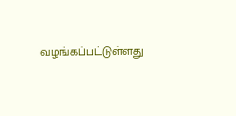வழங்கப்பட்டுள்ளது